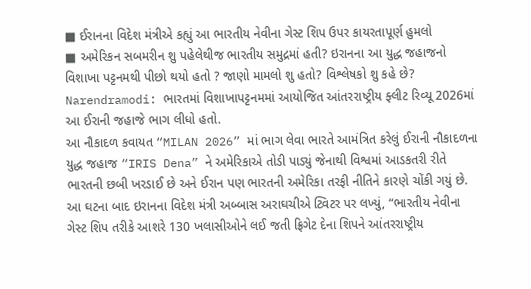■ ઈરાનના વિદેશ મંત્રીએ કહ્યું આ ભારતીય નેવીના ગેસ્ટ શિપ ઉપર કાયરતાપૂર્ણ હુમલો
■ અમેરિકન સબમરીન શુ પહેલેથીજ ભારતીય સમુદ્રમાં હતી? ઇરાનના આ યુદ્ધ જહાજનો વિશાખા પટ્ટનમથી પીછો થયો હતો ? જાણો મામલો શુ હતો? વિશ્લેષકો શુ કહે છે?
Narendramodi: ભારતમાં વિશાખાપટ્ટનમમાં આયોજિત આંતરરાષ્ટ્રીય ફ્લીટ રિવ્યૂ 2026માં આ ઈરાની જહાજે ભાગ લીધો હતો.
આ નૌકાદળ કવાયત “MILAN 2026” માં ભાગ લેવા ભારતે આમંત્રિત કરેલું ઈરાની નૌકાદળના યુદ્ધ જહાજ “IRIS Dena” ને અમેરિકાએ તોડી પાડ્યું જેનાથી વિશ્વમાં આડકતરી રીતે ભારતની છબી ખરડાઈ છે અને ઈરાન પણ ભારતની અમેરિકા તરફી નીતિને કારણે ચોંકી ગયું છે.
આ ઘટના બાદ ઇરાનના વિદેશ મંત્રી અબ્બાસ અરાઘચીએ ટ્વિટર પર લખ્યું, “ભારતીય નેવીના ગેસ્ટ શિપ તરીકે આશરે 130 ખલાસીઓને લઈ જતી ફ્રિગેટ દેના શિપને આંતરરાષ્ટ્રીય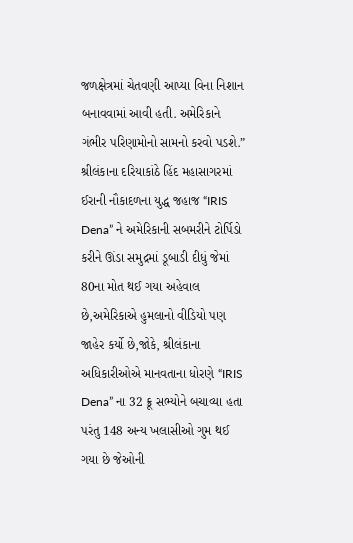જળક્ષેત્રમાં ચેતવણી આપ્યા વિના નિશાન બનાવવામાં આવી હતી. અમેરિકાને ગંભીર પરિણામોનો સામનો કરવો પડશે.”
શ્રીલંકાના દરિયાકાંઠે હિંદ મહાસાગરમાં ઈરાની નૌકાદળના યુદ્ધ જહાજ “IRIS Dena” ને અમેરિકાની સબમરીને ટોર્પિડો કરીને ઊંડા સમુદ્રમાં ડૂબાડી દીધું જેમાં 80ના મોત થઈ ગયા અહેવાલ છે,અમેરિકાએ હુમલાનો વીડિયો પણ જાહેર કર્યો છે,જોકે, શ્રીલંકાના અધિકારીઓએ માનવતાના ધોરણે “IRIS Dena” ના 32 ક્રૂ સભ્યોને બચાવ્યા હતા પરંતુ 148 અન્ય ખલાસીઓ ગુમ થઈ ગયા છે જેઓની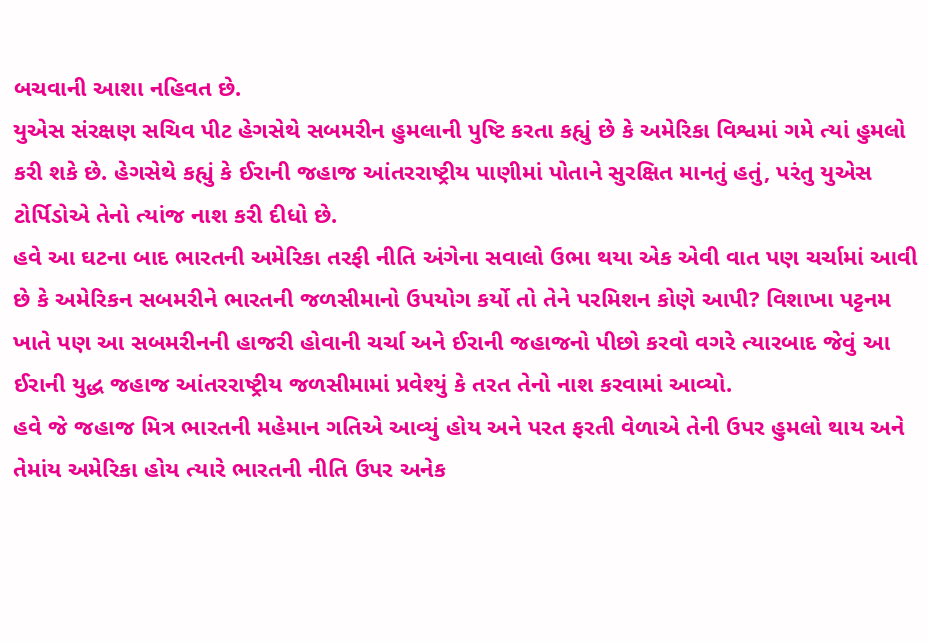બચવાની આશા નહિવત છે.
યુએસ સંરક્ષણ સચિવ પીટ હેગસેથે સબમરીન હુમલાની પુષ્ટિ કરતા કહ્યું છે કે અમેરિકા વિશ્વમાં ગમે ત્યાં હુમલો કરી શકે છે. હેગસેથે કહ્યું કે ઈરાની જહાજ આંતરરાષ્ટ્રીય પાણીમાં પોતાને સુરક્ષિત માનતું હતું, પરંતુ યુએસ ટોર્પિડોએ તેનો ત્યાંજ નાશ કરી દીધો છે.
હવે આ ઘટના બાદ ભારતની અમેરિકા તરફી નીતિ અંગેના સવાલો ઉભા થયા એક એવી વાત પણ ચર્ચામાં આવી છે કે અમેરિકન સબમરીને ભારતની જળસીમાનો ઉપયોગ કર્યો તો તેને પરમિશન કોણે આપી? વિશાખા પટ્ટનમ ખાતે પણ આ સબમરીનની હાજરી હોવાની ચર્ચા અને ઈરાની જહાજનો પીછો કરવો વગરે ત્યારબાદ જેવું આ ઈરાની યુદ્ધ જહાજ આંતરરાષ્ટ્રીય જળસીમામાં પ્રવેશ્યું કે તરત તેનો નાશ કરવામાં આવ્યો.
હવે જે જહાજ મિત્ર ભારતની મહેમાન ગતિએ આવ્યું હોય અને પરત ફરતી વેળાએ તેની ઉપર હુમલો થાય અને તેમાંય અમેરિકા હોય ત્યારે ભારતની નીતિ ઉપર અનેક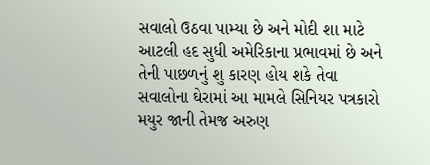સવાલો ઉઠવા પામ્યા છે અને મોદી શા માટે આટલી હદ સુધી અમેરિકાના પ્રભાવમાં છે અને તેની પાછળનું શુ કારણ હોય શકે તેવા સવાલોના ઘેરામાં આ મામલે સિનિયર પત્રકારો મયુર જાની તેમજ અરુણ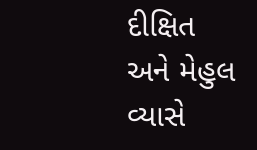દીક્ષિત અને મેહુલ વ્યાસે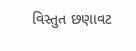વિસ્તુત છણાવટ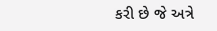કરી છે જે અત્રે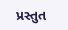પ્રસ્તુત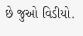છે જુઓ વિડીયો.